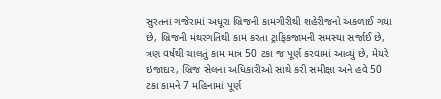સુરતના ગજેરામાં અધૂરા બ્રિજની કામગીરીથી શહેરીજનો અકળાઈ ગયા છે, બ્રિજની મંથરગતિથી કામ કરતા ટ્રાફિકજામની સમસ્યા સર્જાઈ છે, ત્રણ વર્ષથી ચાલતું કામ માત્ર 50 ટકા જ પૂર્ણ કરવામાં આવ્યું છે, મેયરે ઇજાદાર, બ્રિજ સેલના અધિકારીઓ સાથે કરી સમીક્ષા અને હવે 50 ટકા કામને 7 મહિનામાં પૂર્ણ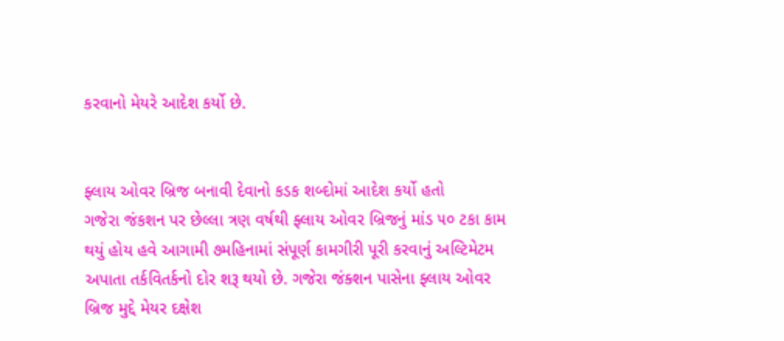કરવાનો મેયરે આદેશ કર્યો છે.


ફ્લાય ઓવર બ્રિજ બનાવી દેવાનો કડક શબ્દોમાં આદેશ કર્યો હતો
ગજેરા જંકશન પર છેલ્લા ત્રણ વર્ષથી ફ્લાય ઓવર બ્રિજનું માંડ ૫૦ ટકા કામ થયું હોય હવે આગામી ૭મહિનામાં સંપૂર્ણ કામગીરી પૂરી કરવાનું અલ્ટિમેટમ અપાતા તર્કવિતર્કનો દોર શરૂ થયો છે. ગજેરા જંક્શન પાસેના ફ્લાય ઓવર બ્રિજ મુદ્દે મેયર દક્ષેશ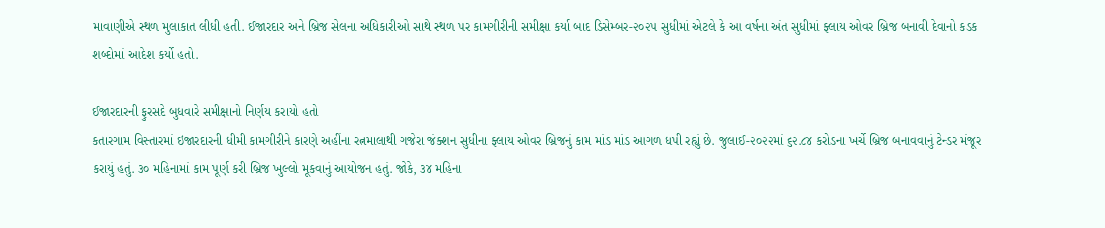માવાણીએ સ્થળ મુલાકાત લીધી હતી. ઈજારદાર અને બ્રિજ સેલના અધિકારીઓ સાથે સ્થળ પર કામગીરીની સમીક્ષા કર્યા બાદ ડિસેમ્બર-૨૦૨૫ સુધીમાં એટલે કે આ વર્ષના અંત સુધીમાં ફ્લાય ઓવર બ્રિજ બનાવી દેવાનો કડક શબ્દોમાં આદેશ કર્યો હતો.

ઈજારદારની ફુરસદે બુધવારે સમીક્ષાનો નિર્ણય કરાયો હતો
કતારગામ વિસ્તારમાં ઇજારદારની ધીમી કામગીરીને કારણે અહીંના રત્નમાલાથી ગજેરા જંક્શન સુધીના ફ્લાય ઓવર બ્રિજનું કામ માંડ માંડ આગળ ધપી રહ્યું છે. જુલાઈ-૨૦૨૨માં ૬૨.૮૪ કરોડના ખર્ચે બ્રિજ બનાવવાનું ટેન્ડર મંજૂર કરાયું હતું. ૩૦ મહિનામાં કામ પૂર્ણ કરી બ્રિજ ખુલ્લો મૂકવાનું આયોજન હતું. જોકે, ૩૪ મહિના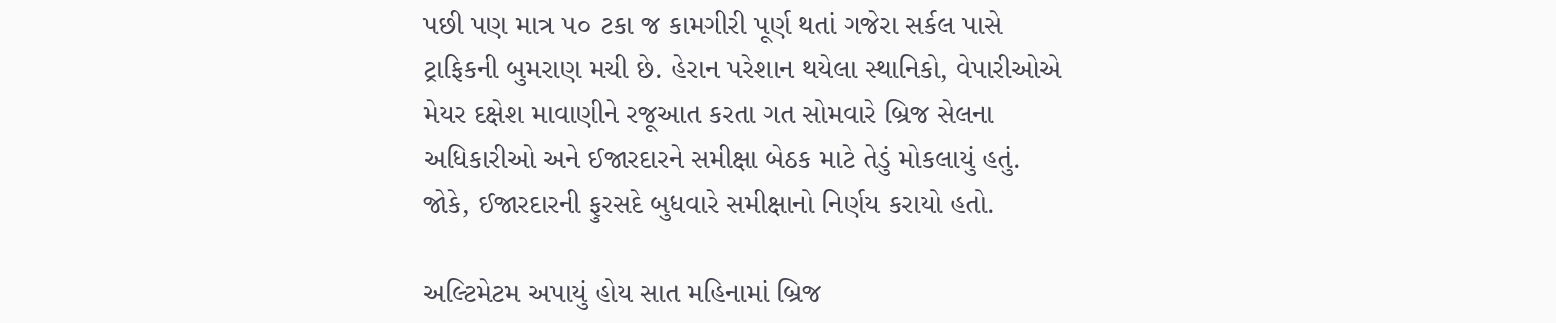પછી પણ માત્ર ૫૦ ટકા જ કામગીરી પૂર્ણ થતાં ગજેરા સર્કલ પાસે ટ્રાફિકની બુમરાણ મચી છે. હેરાન પરેશાન થયેલા સ્થાનિકો, વેપારીઓએ મેયર દક્ષેશ માવાણીને રજૂઆત કરતા ગત સોમવારે બ્રિજ સેલના અધિકારીઓ અને ઈજારદારને સમીક્ષા બેઠક માટે તેડું મોકલાયું હતું. જોકે, ઈજારદારની ફુરસદે બુધવારે સમીક્ષાનો નિર્ણય કરાયો હતો.

અલ્ટિમેટમ અપાયું હોય સાત મહિનામાં બ્રિજ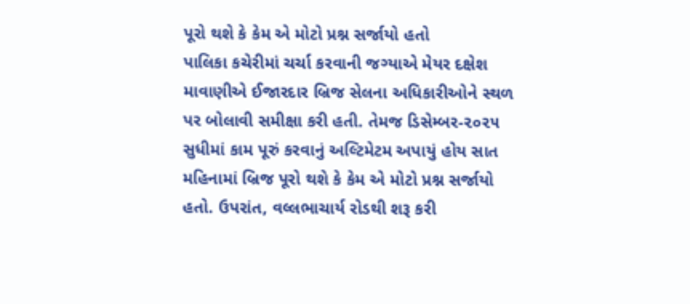પૂરો થશે કે કેમ એ મોટો પ્રશ્ન સર્જાયો હતો
પાલિકા કચેરીમાં ચર્ચા કરવાની જગ્યાએ મેયર દક્ષેશ માવાણીએ ઈજારદાર બ્રિજ સેલના અધિકારીઓને સ્થળ પર બોલાવી સમીક્ષા કરી હતી. તેમજ ડિસેમ્બર-૨૦૨૫ સુધીમાં કામ પૂરું કરવાનું અલ્ટિમેટમ અપાયું હોય સાત મહિનામાં બ્રિજ પૂરો થશે કે કેમ એ મોટો પ્રશ્ન સર્જાયો હતો. ઉપરાંત, વલ્લભાચાર્ય રોડથી શરૂ કરી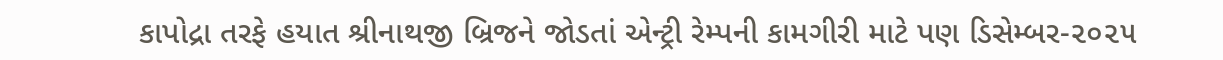કાપોદ્રા તરફે હયાત શ્રીનાથજી બ્રિજને જોડતાં એન્ટ્રી રેમ્પની કામગીરી માટે પણ ડિસેમ્બર-૨૦૨૫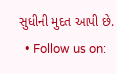સુધીની મુદત આપી છે.
  • Follow us on: